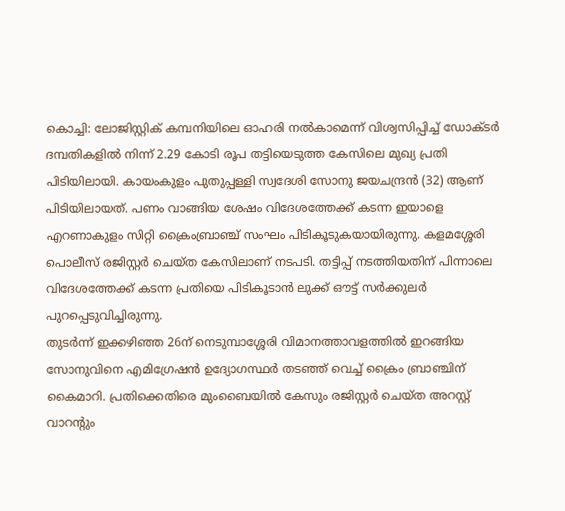കൊച്ചി: ലോജിസ്റ്റിക് കമ്പനിയിലെ ഓഹരി നൽകാമെന്ന് വിശ്വസിപ്പിച്ച് ഡോക്ടർ ദമ്പതികളിൽ നിന്ന് 2.29 കോടി രൂപ തട്ടിയെടുത്ത കേസിലെ മുഖ്യ പ്രതി പിടിയിലായി. കായംകുളം പുതുപ്പള്ളി സ്വദേശി സോനു ജയചന്ദ്രൻ (32) ആണ് പിടിയിലായത്. പണം വാങ്ങിയ ശേഷം വിദേശത്തേക്ക് കടന്ന ഇയാളെ എറണാകുളം സിറ്റി ക്രൈംബ്രാഞ്ച് സംഘം പിടികൂടുകയായിരുന്നു. കളമശ്ശേരി പൊലീസ് രജിസ്റ്റർ ചെയ്ത കേസിലാണ് നടപടി. തട്ടിപ്പ് നടത്തിയതിന് പിന്നാലെ വിദേശത്തേക്ക് കടന്ന പ്രതിയെ പിടികൂടാൻ ലുക്ക് ഔട്ട് സർക്കുലർ പുറപ്പെടുവിച്ചിരുന്നു.
തുടർന്ന് ഇക്കഴിഞ്ഞ 26ന് നെടുമ്പാശ്ശേരി വിമാനത്താവളത്തിൽ ഇറങ്ങിയ സോനുവിനെ എമിഗ്രേഷൻ ഉദ്യോഗസ്ഥർ തടഞ്ഞ് വെച്ച് ക്രൈം ബ്രാഞ്ചിന് കൈമാറി. പ്രതിക്കെതിരെ മുംബൈയിൽ കേസും രജിസ്റ്റർ ചെയ്ത അറസ്റ്റ് വാറന്റും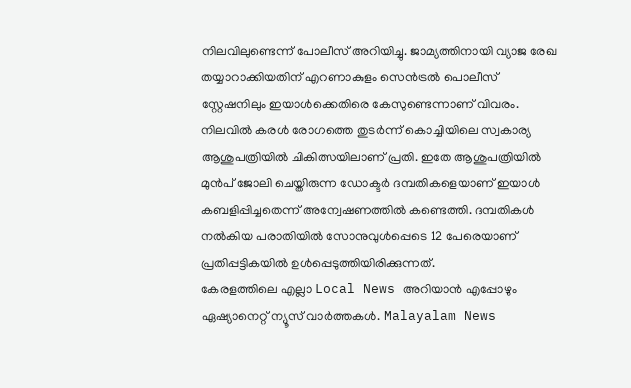നിലവിലുണ്ടെന്ന് പോലീസ് അറിയിച്ചു. ജാമ്യത്തിനായി വ്യാജ രേഖ തയ്യാറാക്കിയതിന് എറണാകുളം സെൻട്രൽ പൊലീസ് സ്റ്റേഷനിലും ഇയാൾക്കെതിരെ കേസുണ്ടെന്നാണ് വിവരം. നിലവിൽ കരൾ രോഗത്തെ തുടർന്ന് കൊച്ചിയിലെ സ്വകാര്യ ആശുപത്രിയിൽ ചികിത്സയിലാണ് പ്രതി. ഇതേ ആശുപത്രിയിൽ മുൻപ് ജോലി ചെയ്തിരുന്ന ഡോക്ടർ ദമ്പതികളെയാണ് ഇയാൾ കബളിപ്പിച്ചതെന്ന് അന്വേഷണത്തിൽ കണ്ടെത്തി. ദമ്പതികൾ നൽകിയ പരാതിയിൽ സോനുവുൾപ്പെടെ 12 പേരെയാണ് പ്രതിപ്പട്ടികയിൽ ഉൾപ്പെടുത്തിയിരിക്കുന്നത്.
കേരളത്തിലെ എല്ലാ Local News അറിയാൻ എപ്പോഴും ഏഷ്യാനെറ്റ് ന്യൂസ് വാർത്തകൾ. Malayalam News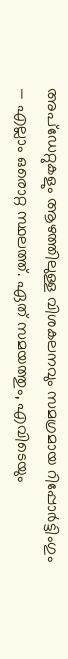അപ്ഡേറ്റുകളും ആഴത്തിലുള്ള വിശകലനവും സമഗ്രമായ റിപ്പോർട്ടിംഗും — എല്ലാം ഒരൊറ്റ സ്ഥലത്ത്. ഏത് സമയത്തും, എവിടെയും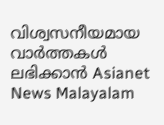വിശ്വസനീയമായ വാർത്തകൾ ലഭിക്കാൻ Asianet News Malayalam